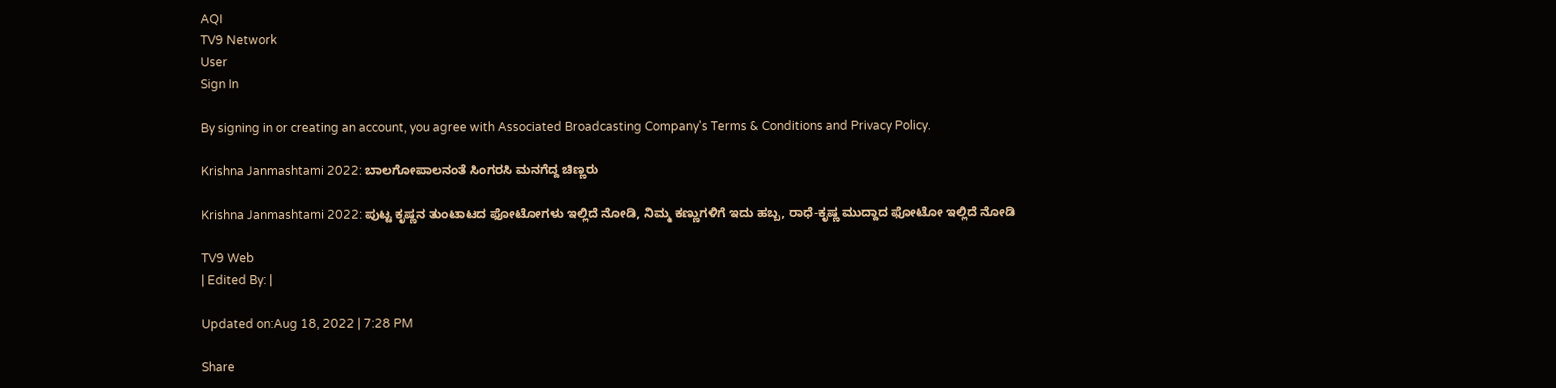AQI
TV9 Network
User
Sign In

By signing in or creating an account, you agree with Associated Broadcasting Company's Terms & Conditions and Privacy Policy.

Krishna Janmashtami 2022: ಬಾಲಗೋಪಾಲನಂತೆ ಸಿಂಗರಸಿ ಮನಗೆದ್ದ ಚಿಣ್ಣರು

Krishna Janmashtami 2022: ಪುಟ್ಟ ಕೃಷ್ಣನ ತುಂಟಾಟದ ಫೋಟೋಗಳು ಇಲ್ಲಿದೆ ನೋಡಿ, ನಿಮ್ಮ ಕಣ್ಣುಗಳಿಗೆ ಇದು ಹಬ್ಬ, ರಾಧೆ-ಕೃಷ್ಣ ಮುದ್ದಾದ ಫೋಟೋ ಇಲ್ಲಿದೆ ನೋಡಿ

TV9 Web
| Edited By: |

Updated on:Aug 18, 2022 | 7:28 PM

Share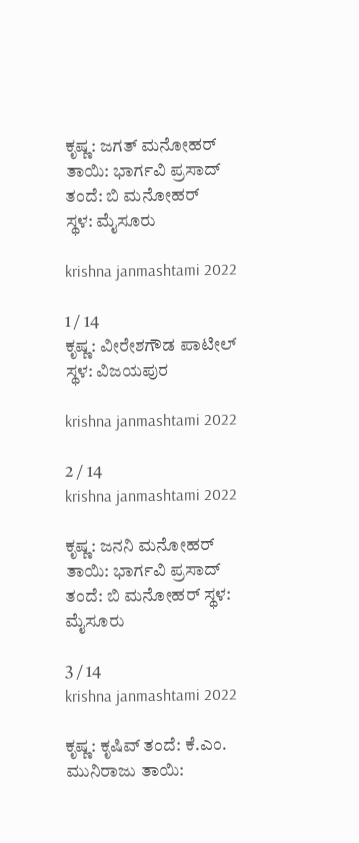ಕೃಷ್ಣ: ಜಗತ್ ಮನೋಹರ್
ತಾಯಿ: ಭಾರ್ಗವಿ ಪ್ರಸಾದ್
ತಂದೆ: ಬಿ ಮನೋಹರ್
ಸ್ಥಳ: ಮೈಸೂರು

krishna janmashtami 2022

1 / 14
ಕೃಷ್ಣ: ವೀರೇಶಗೌಡ ಪಾಟೀಲ್
ಸ್ಥಳ: ವಿಜಯಪುರ

krishna janmashtami 2022

2 / 14
krishna janmashtami 2022

ಕೃಷ್ಣ: ಜನನಿ ಮನೋಹರ್ ತಾಯಿ: ಭಾರ್ಗವಿ ಪ್ರಸಾದ್ ತಂದೆ: ಬಿ ಮನೋಹರ್ ಸ್ಥಳ: ಮೈಸೂರು

3 / 14
krishna janmashtami 2022

ಕೃಷ್ಣ: ಕೃಷಿವ್ ತಂದೆ: ಕೆ.ಎಂ. ಮುನಿರಾಜು ತಾಯಿ: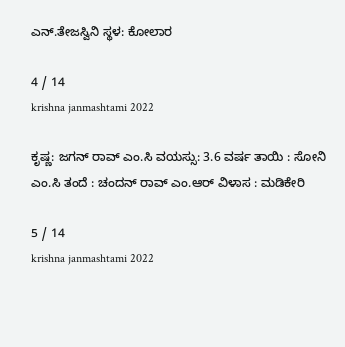ಎನ್.ತೇಜಸ್ವಿನಿ ಸ್ಥಳ: ಕೋಲಾರ

4 / 14
krishna janmashtami 2022

ಕೃಷ್ಣ: ಜಗನ್ ರಾವ್ ಎಂ.ಸಿ ವಯಸ್ಸು: 3.6 ವರ್ಷ ತಾಯಿ : ಸೋನಿ ಎಂ.ಸಿ ತಂದೆ : ಚಂದನ್ ರಾವ್ ಎಂ.ಆರ್ ವಿಳಾಸ : ಮಡಿಕೇರಿ

5 / 14
krishna janmashtami 2022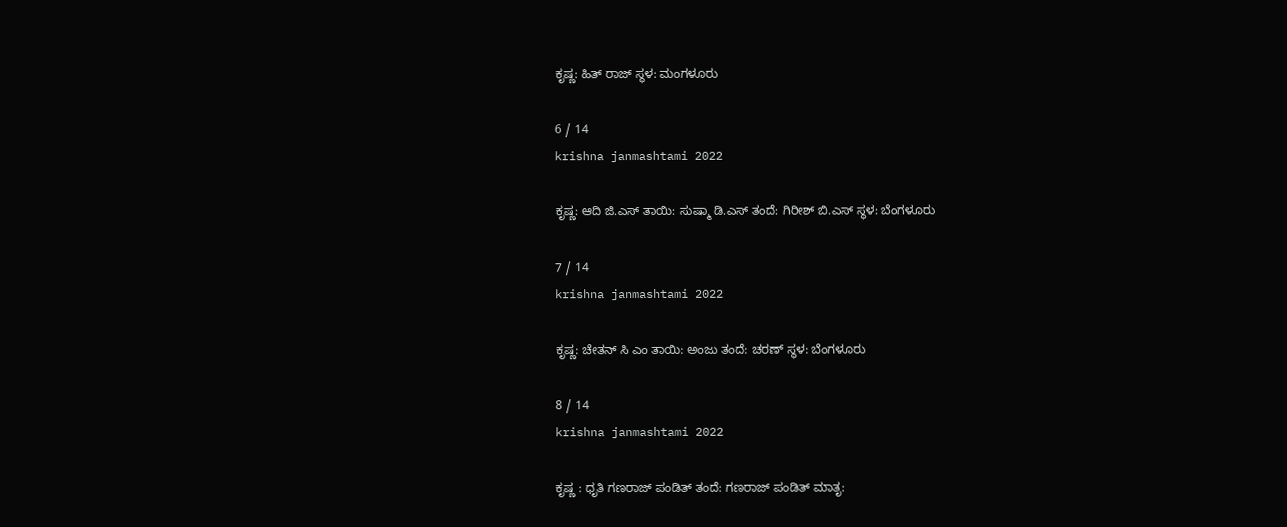ಕೃಷ್ಣ: ಹಿತ್ ರಾಜ್ ಸ್ಥಳ: ಮಂಗಳೂರು

6 / 14
krishna janmashtami 2022

ಕೃಷ್ಣ: ಆದಿ ಜಿ.ಎಸ್ ತಾಯಿ: ಸುಷ್ಮಾ ಡಿ.ಎಸ್ ತಂದೆ: ಗಿರೀಶ್ ಬಿ.ಎಸ್ ಸ್ಥಳ: ಬೆಂಗಳೂರು

7 / 14
krishna janmashtami 2022

ಕೃಷ್ಣ: ಚೇತನ್ ಸಿ ಎಂ ತಾಯಿ: ಅಂಜು ತಂದೆ: ಚರಣ್ ಸ್ಥಳ: ಬೆಂಗಳೂರು

8 / 14
krishna janmashtami 2022

ಕೃಷ್ಣ : ಧೃತಿ ಗಣರಾಜ್ ಪಂಡಿತ್ ತಂದೆ: ಗಣರಾಜ್ ಪಂಡಿತ್ ಮಾತೃ: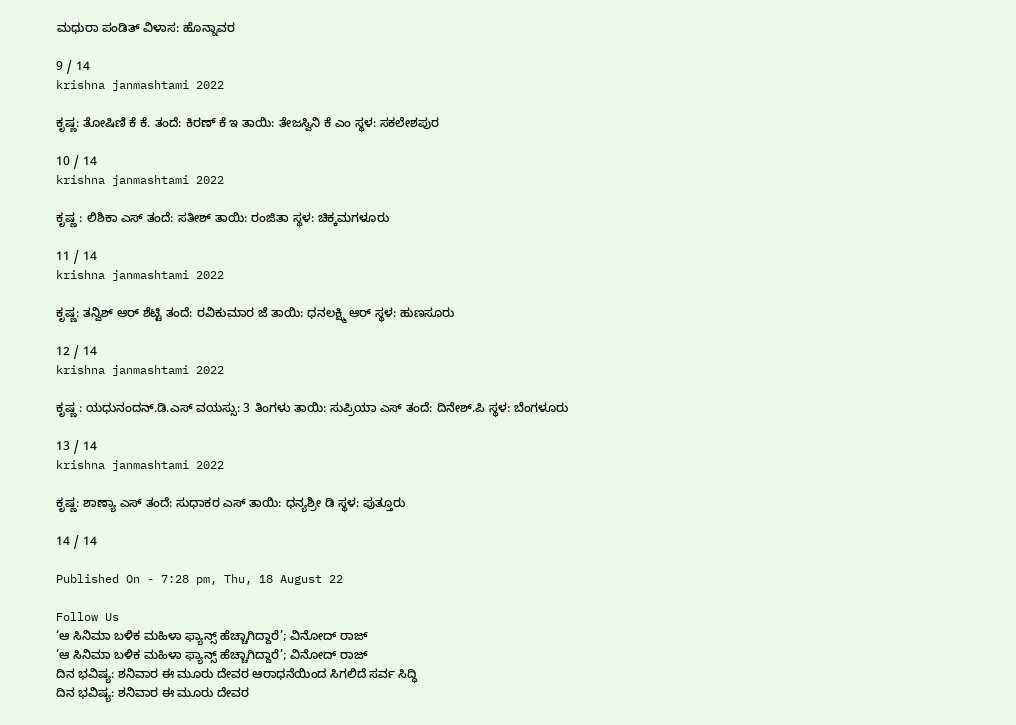ಮಧುರಾ ಪಂಡಿತ್ ವಿಳಾಸ: ಹೊನ್ನಾವರ

9 / 14
krishna janmashtami 2022

ಕೃಷ್ಣ: ತೋಷಿಣಿ ಕೆ ಕೆ. ತಂದೆ: ಕಿರಣ್ ಕೆ ಇ ತಾಯಿ: ತೇಜಸ್ವಿನಿ ಕೆ ಎಂ ಸ್ಥಳ: ಸಕಲೇಶಪುರ

10 / 14
krishna janmashtami 2022

ಕೃಷ್ಣ : ಲಿಶಿಕಾ ಎಸ್ ತಂದೆ: ಸತೀಶ್ ತಾಯಿ: ರಂಜಿತಾ ಸ್ಥಳ: ಚಿಕ್ಕಮಗಳೂರು

11 / 14
krishna janmashtami 2022

ಕೃಷ್ಣ: ತನ್ವಿಶ್ ಆರ್ ಶೆಟ್ಟಿ ತಂದೆ: ರವಿಕುಮಾರ ಜೆ ತಾಯಿ: ಧನಲಕ್ಷ್ಮಿ ಆರ್ ಸ್ಥಳ: ಹುಣಸೂರು

12 / 14
krishna janmashtami 2022

ಕೃಷ್ಣ : ಯಧುನಂದನ್.ಡಿ.ಎಸ್ ವಯಸ್ಸು: 3 ತಿಂಗಳು ತಾಯಿ: ಸುಪ್ರಿಯಾ ಎಸ್ ತಂದೆ: ದಿನೇಶ್.ಪಿ ಸ್ಥಳ: ಬೆಂಗಳೂರು

13 / 14
krishna janmashtami 2022

ಕೃಷ್ಣ: ಶಾಣ್ಯಾ ಎಸ್ ತಂದೆ: ಸುಧಾಕರ ಎಸ್ ತಾಯಿ: ಧನ್ಯಶ್ರೀ ಡಿ ಸ್ಥಳ: ಪುತ್ತೂರು

14 / 14

Published On - 7:28 pm, Thu, 18 August 22

Follow Us
‘ಆ ಸಿನಿಮಾ ಬಳಿಕ ಮಹಿಳಾ ಫ್ಯಾನ್ಸ್ ಹೆಚ್ಚಾಗಿದ್ದಾರೆ’; ವಿನೋದ್ ರಾಜ್
‘ಆ ಸಿನಿಮಾ ಬಳಿಕ ಮಹಿಳಾ ಫ್ಯಾನ್ಸ್ ಹೆಚ್ಚಾಗಿದ್ದಾರೆ’; ವಿನೋದ್ ರಾಜ್
ದಿನ ಭವಿಷ್ಯ: ಶನಿವಾರ ಈ ಮೂರು ದೇವರ ಆರಾಧನೆಯಿಂದ ಸಿಗಲಿದೆ ಸರ್ವ ಸಿದ್ಧಿ
ದಿನ ಭವಿಷ್ಯ: ಶನಿವಾರ ಈ ಮೂರು ದೇವರ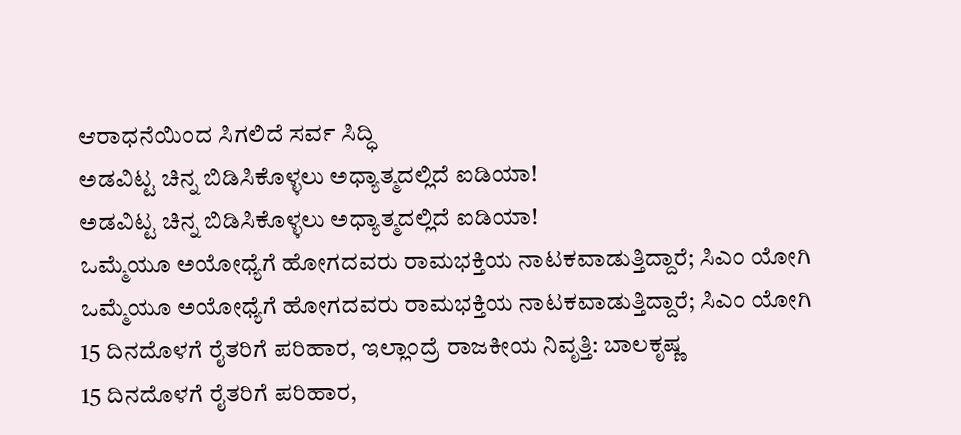ಆರಾಧನೆಯಿಂದ ಸಿಗಲಿದೆ ಸರ್ವ ಸಿದ್ಧಿ
ಅಡವಿಟ್ಟ ಚಿನ್ನ ಬಿಡಿಸಿಕೊಳ್ಳಲು ಅಧ್ಯಾತ್ಮದಲ್ಲಿದೆ ಐಡಿಯಾ!
ಅಡವಿಟ್ಟ ಚಿನ್ನ ಬಿಡಿಸಿಕೊಳ್ಳಲು ಅಧ್ಯಾತ್ಮದಲ್ಲಿದೆ ಐಡಿಯಾ!
ಒಮ್ಮೆಯೂ ಅಯೋಧ್ಯೆಗೆ ಹೋಗದವರು ರಾಮಭಕ್ತಿಯ ನಾಟಕವಾಡುತ್ತಿದ್ದಾರೆ; ಸಿಎಂ ಯೋಗಿ
ಒಮ್ಮೆಯೂ ಅಯೋಧ್ಯೆಗೆ ಹೋಗದವರು ರಾಮಭಕ್ತಿಯ ನಾಟಕವಾಡುತ್ತಿದ್ದಾರೆ; ಸಿಎಂ ಯೋಗಿ
15 ದಿನದೊಳಗೆ ರೈತರಿಗೆ ಪರಿಹಾರ, ಇಲ್ಲಾಂದ್ರೆ ರಾಜಕೀಯ ನಿವೃತ್ತಿ: ಬಾಲಕೃಷ್ಣ
15 ದಿನದೊಳಗೆ ರೈತರಿಗೆ ಪರಿಹಾರ,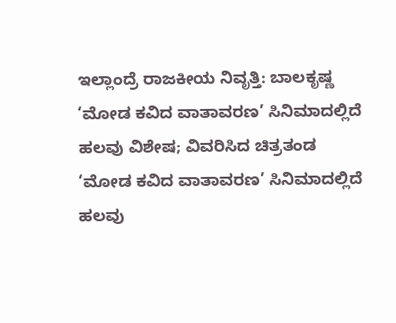ಇಲ್ಲಾಂದ್ರೆ ರಾಜಕೀಯ ನಿವೃತ್ತಿ: ಬಾಲಕೃಷ್ಣ
‘ಮೋಡ ಕವಿದ ವಾತಾವರಣ’ ಸಿನಿಮಾದಲ್ಲಿದೆ ಹಲವು ವಿಶೇಷ; ವಿವರಿಸಿದ ಚಿತ್ರತಂಡ
‘ಮೋಡ ಕವಿದ ವಾತಾವರಣ’ ಸಿನಿಮಾದಲ್ಲಿದೆ ಹಲವು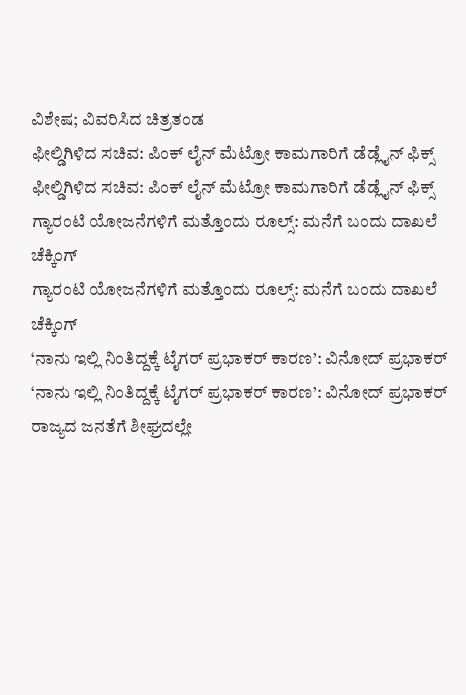ವಿಶೇಷ; ವಿವರಿಸಿದ ಚಿತ್ರತಂಡ
ಫೀಲ್ಡಿಗಿಳಿದ ಸಚಿವ: ಪಿಂಕ್ ಲೈನ್ ಮೆಟ್ರೋ ಕಾಮಗಾರಿಗೆ ಡೆಡ್ಲೈನ್ ಫಿಕ್ಸ್
ಫೀಲ್ಡಿಗಿಳಿದ ಸಚಿವ: ಪಿಂಕ್ ಲೈನ್ ಮೆಟ್ರೋ ಕಾಮಗಾರಿಗೆ ಡೆಡ್ಲೈನ್ ಫಿಕ್ಸ್
ಗ್ಯಾರಂಟಿ ಯೋಜನೆಗಳಿಗೆ ಮತ್ತೊಂದು ರೂಲ್ಸ್: ಮನೆಗೆ ಬಂದು ದಾಖಲೆ ಚೆಕ್ಕಿಂಗ್
ಗ್ಯಾರಂಟಿ ಯೋಜನೆಗಳಿಗೆ ಮತ್ತೊಂದು ರೂಲ್ಸ್: ಮನೆಗೆ ಬಂದು ದಾಖಲೆ ಚೆಕ್ಕಿಂಗ್
‘ನಾನು ಇಲ್ಲಿ ನಿಂತಿದ್ದಕ್ಕೆ ಟೈಗರ್ ಪ್ರಭಾಕರ್ ಕಾರಣ’: ವಿನೋದ್ ಪ್ರಭಾಕರ್
‘ನಾನು ಇಲ್ಲಿ ನಿಂತಿದ್ದಕ್ಕೆ ಟೈಗರ್ ಪ್ರಭಾಕರ್ ಕಾರಣ’: ವಿನೋದ್ ಪ್ರಭಾಕರ್
ರಾಜ್ಯದ ಜನತೆಗೆ ಶೀಘ್ರದಲ್ಲೇ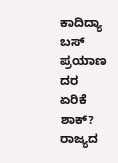ಕಾದಿದ್ಯಾ ಬಸ್ ಪ್ರಯಾಣ ದರ ಏರಿಕೆ ಶಾಕ್?
ರಾಜ್ಯದ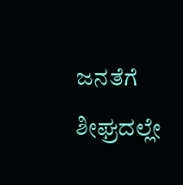ಜನತೆಗೆ ಶೀಘ್ರದಲ್ಲೇ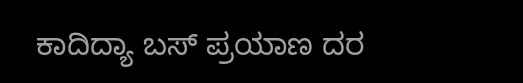ಕಾದಿದ್ಯಾ ಬಸ್ ಪ್ರಯಾಣ ದರ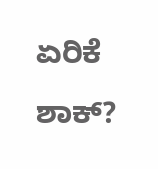ಏರಿಕೆ ಶಾಕ್?